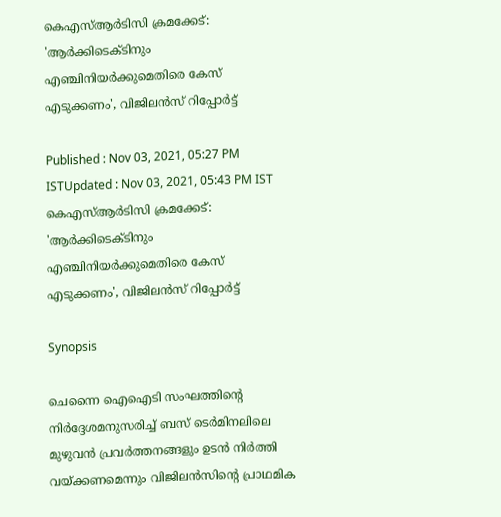കെഎസ്ആര്‍ടിസി ക്രമക്കേട്: 'ആര്‍ക്കിടെക്ടിനും എഞ്ചിനിയർക്കുമെതിരെ കേസ് എടുക്കണം', വിജിലന്‍സ് റിപ്പോര്‍ട്ട്

Published : Nov 03, 2021, 05:27 PM ISTUpdated : Nov 03, 2021, 05:43 PM IST
കെഎസ്ആര്‍ടിസി ക്രമക്കേട്: 'ആര്‍ക്കിടെക്ടിനും എഞ്ചിനിയർക്കുമെതിരെ കേസ് എടുക്കണം', വിജിലന്‍സ് റിപ്പോര്‍ട്ട്

Synopsis

ചെന്നൈ ഐഐടി സംഘത്തിന്‍റെ നിര്‍ദ്ദേശമനുസരിച്ച് ബസ് ടെര്‍മിനലിലെ മുഴുവന്‍ പ്രവര്‍ത്തനങ്ങളും ഉടന്‍ നിര്‍ത്തി വയ്ക്കണമെന്നും വിജിലന്‍സിന്‍റെ പ്രാഥമിക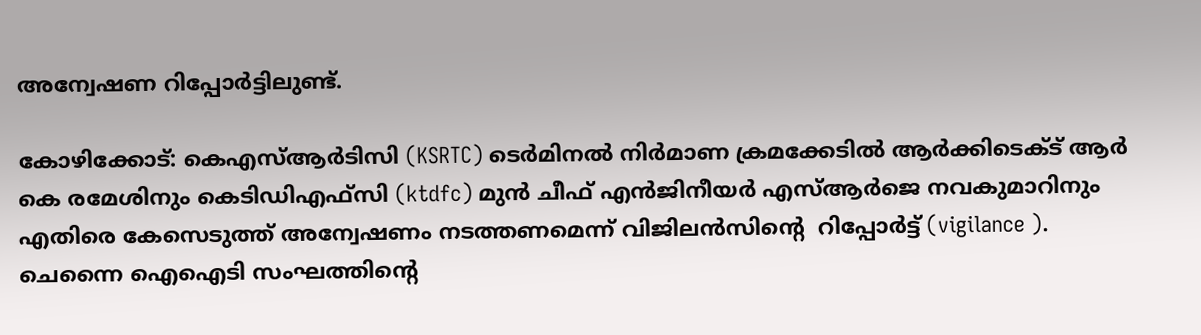അന്വേഷണ റിപ്പോര്‍ട്ടിലുണ്ട്.

കോഴിക്കോട്: കെഎസ്ആര്‍ടിസി (KSRTC) ടെര്‍മിനല്‍ നിര്‍മാണ ക്രമക്കേടില്‍ ആര്‍ക്കിടെക്ട് ആര്‍ കെ രമേശിനും കെടിഡിഎഫ്സി (ktdfc) മുന്‍ ചീഫ് എന്‍ജിനീയര്‍ എസ്ആര്‍ജെ നവകുമാറിനും എതിരെ കേസെടുത്ത് അന്വേഷണം നടത്തണമെന്ന് വിജിലന്‍സിന്‍റെ  റിപ്പോര്‍ട്ട് (vigilance ). ചെന്നൈ ഐഐടി സംഘത്തിന്‍റെ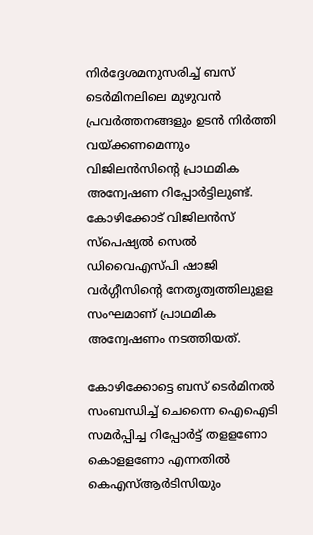നിര്‍ദ്ദേശമനുസരിച്ച് ബസ് ടെര്‍മിനലിലെ മുഴുവന്‍ പ്രവര്‍ത്തനങ്ങളും ഉടന്‍ നിര്‍ത്തി വയ്ക്കണമെന്നും വിജിലന്‍സിന്‍റെ പ്രാഥമിക അന്വേഷണ റിപ്പോര്‍ട്ടിലുണ്ട്. കോഴിക്കോട് വിജിലന്‍സ് സ്പെഷ്യല്‍ സെല്‍ ഡിവൈഎസ്പി ഷാജി വര്‍ഗ്ഗീസിന്‍റെ നേതൃത്വത്തിലുളള സംഘമാണ് പ്രാഥമിക അന്വേഷണം നടത്തിയത്.

കോഴിക്കോട്ടെ ബസ് ടെര്‍മിനല്‍ സംബന്ധിച്ച് ചെന്നൈ ഐഐടി സമര്‍പ്പിച്ച റിപ്പോര്‍ട്ട് തളളണോ കൊളളണോ എന്നതില്‍ കെഎസ്ആര്‍ടിസിയും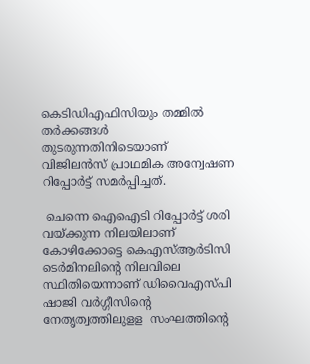കെടിഡിഎഫിസിയും തമ്മില്‍ തര്‍ക്കങ്ങള്‍ തുടരുന്നതിനിടെയാണ് വിജിലന്‍സ് പ്രാഥമിക അന്വേഷണ റിപ്പോര്‍ട്ട് സമര്‍പ്പിച്ചത്.

 ചെന്നെ ഐഐടി റിപ്പോര്‍ട്ട് ശരി വയ്ക്കുന്ന നിലയിലാണ് കോഴിക്കോട്ടെ കെഎസ്ആര്‍ടിസി ടെര്‍മിനലിന്‍റെ നിലവിലെ സ്ഥിതിയെന്നാണ് ഡിവൈഎസ്പി ഷാജി വര്‍ഗ്ഗീസിന്‍റെ നേതൃത്വത്തിലുളള  സംഘത്തിന്‍റെ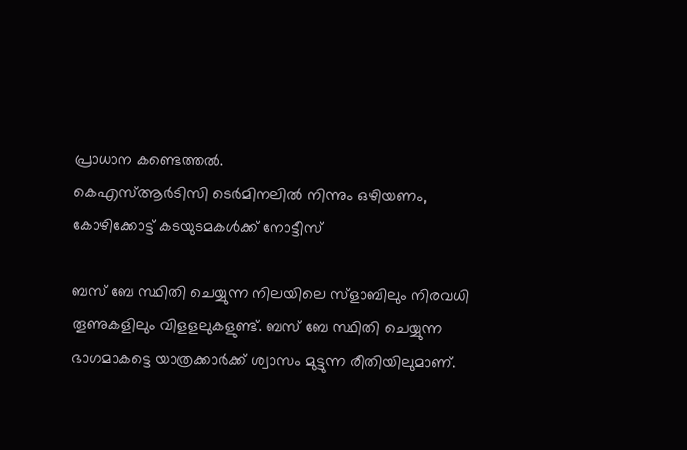പ്രാധാന കണ്ടെത്തൽ.
കെഎസ്ആർടിസി ടെർമിനലിൽ നിന്നും ഒഴിയണം, കോഴിക്കോട്ട് കടയുടമകൾക്ക് നോട്ടീസ്

ബസ് ബേ സ്ഥിതി ചെയ്യുന്ന നിലയിലെ സ്ളാബിലും നിരവധി തൂണുകളിലും വിളളലുകളുണ്ട്. ബസ് ബേ സ്ഥിതി ചെയ്യുന്ന ഭാഗമാകട്ടെ യാത്രക്കാര്‍ക്ക് ശ്വാസം മുട്ടുന്ന രീതിയിലുമാണ്.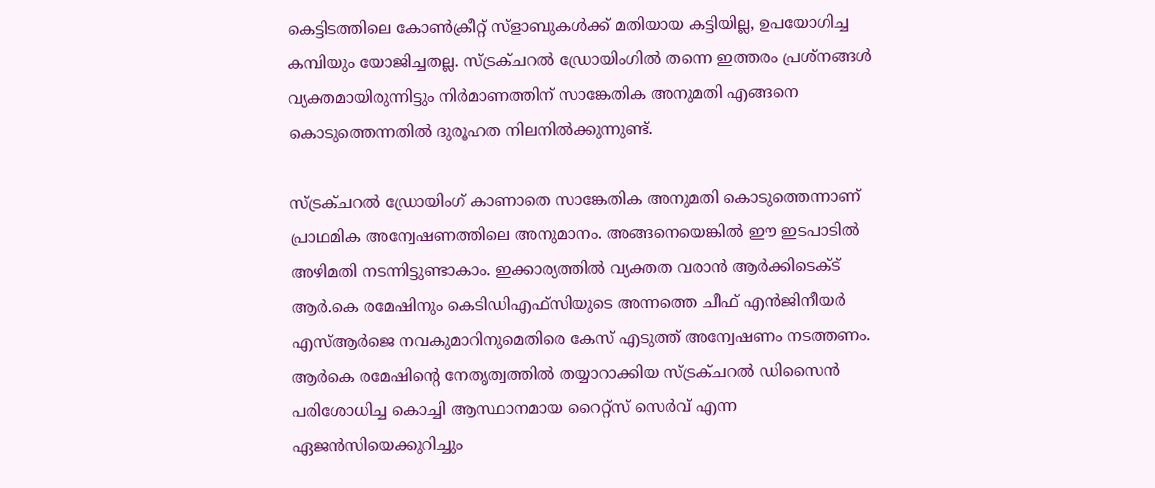കെട്ടിടത്തിലെ കോണ്‍ക്രീറ്റ് സ്ളാബുകള്‍ക്ക് മതിയായ കട്ടിയില്ല, ഉപയോഗിച്ച കമ്പിയും യോജിച്ചതല്ല. സ്ട്രക്ചറല്‍ ഡ്രോയിംഗില്‍ തന്നെ ഇത്തരം പ്രശ്നങ്ങള്‍ വ്യക്തമായിരുന്നിട്ടും നിര്‍മാണത്തിന് സാങ്കേതിക അനുമതി എങ്ങനെ കൊടുത്തെന്നതില്‍ ദുരൂഹത നിലനില്‍ക്കുന്നുണ്ട്.

സ്ട്രക്ചറല്‍ ഡ്രോയിംഗ് കാണാതെ സാങ്കേതിക അനുമതി കൊടുത്തെന്നാണ് പ്രാഥമിക അന്വേഷണത്തിലെ അനുമാനം. അങ്ങനെയെങ്കില്‍ ഈ ഇടപാടില്‍ അഴിമതി നടന്നിട്ടുണ്ടാകാം. ഇക്കാര്യത്തില്‍ വ്യക്തത വരാന്‍ ആര്‍ക്കിടെക്ട് ആര്‍.കെ രമേഷിനും കെടിഡിഎഫ്സിയുടെ അന്നത്തെ ചീഫ് എന്‍ജിനീയര്‍ എസ്ആര്‍ജെ നവകുമാറിനുമെതിരെ കേസ് എടുത്ത് അന്വേഷണം നടത്തണം. ആര്‍കെ രമേഷിന്‍റെ നേതൃത്വത്തില്‍ തയ്യാറാക്കിയ സ്ട്രക്ചറല്‍ ഡിസൈന്‍ പരിശോധിച്ച കൊച്ചി ആസ്ഥാനമായ റൈറ്റ്സ് സെര്‍വ് എന്ന ഏജന്‍സിയെക്കുറിച്ചും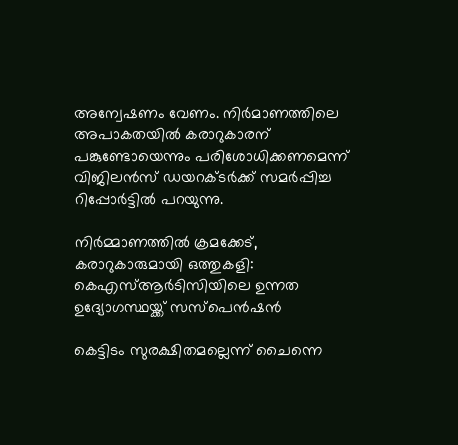അന്വേഷണം വേണം. നിര്‍മാണത്തിലെ അപാകതയില്‍ കരാറുകാരന് പങ്കുണ്ടോയെന്നും പരിശോധിക്കണമെന്ന് വിജിലന്‍സ് ഡയറക്ടര്‍ക്ക് സമര്‍പ്പിച്ച റിപ്പോര്‍ട്ടില്‍ പറയുന്നു.

നിർമ്മാണത്തിൽ ക്രമക്കേട്, കരാറുകാരുമായി ഒത്തുകളി: കെഎസ്ആർടിസിയിലെ ഉന്നത ഉദ്യോഗസ്ഥയ്ക്ക് സസ്പെൻഷൻ

കെട്ടിടം സുരക്ഷിതമല്ലെന്ന് ചൈന്നെ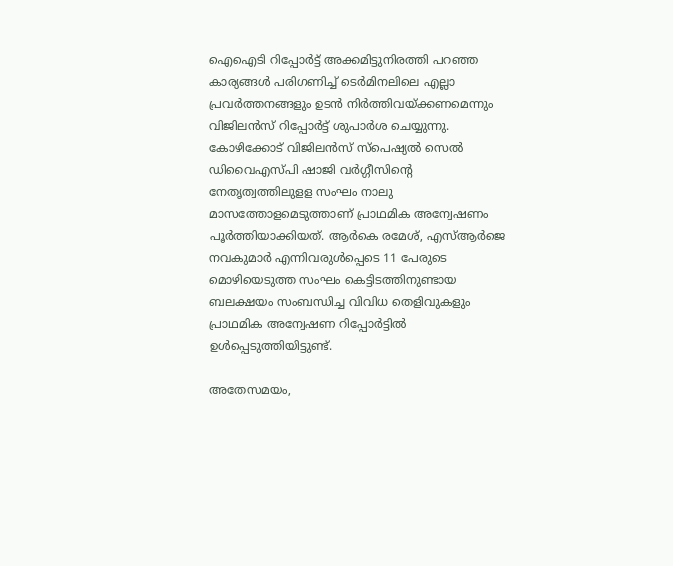ഐഐടി റിപ്പോര്‍ട്ട് അക്കമിട്ടുനിരത്തി പറ‍ഞ്ഞ കാര്യങ്ങള്‍ പരിഗണിച്ച് ടെര്‍മിനലിലെ എല്ലാ പ്രവര്‍ത്തനങ്ങളും ഉടന്‍ നിര്‍ത്തിവയ്ക്കണമെന്നും വിജിലന്‍സ് റിപ്പോര്‍ട്ട് ശുപാര്‍ശ ചെയ്യുന്നു. കോഴിക്കോട് വിജിലന്‍സ് സ്പെഷ്യല്‍ സെല്‍ ഡിവൈഎസ്പി ഷാജി വര്‍ഗ്ഗീസിന്‍റെ നേതൃത്വത്തിലുളള സംഘം നാലു മാസത്തോളമെടുത്താണ് പ്രാഥമിക അന്വേഷണം പൂര്‍ത്തിയാക്കിയത്. ആര്‍കെ രമേശ്, എസ്ആര്‍ജെ നവകുമാര്‍ എന്നിവരുള്‍പ്പെടെ 11 പേരുടെ മൊഴിയെടുത്ത സംഘം കെട്ടിടത്തിനുണ്ടായ ബലക്ഷയം സംബന്ധിച്ച വിവിധ തെളിവുകളും പ്രാഥമിക അന്വേഷണ റിപ്പോര്‍ട്ടില്‍ ഉള്‍പ്പെടുത്തിയിട്ടുണ്ട്.

അതേസമയം,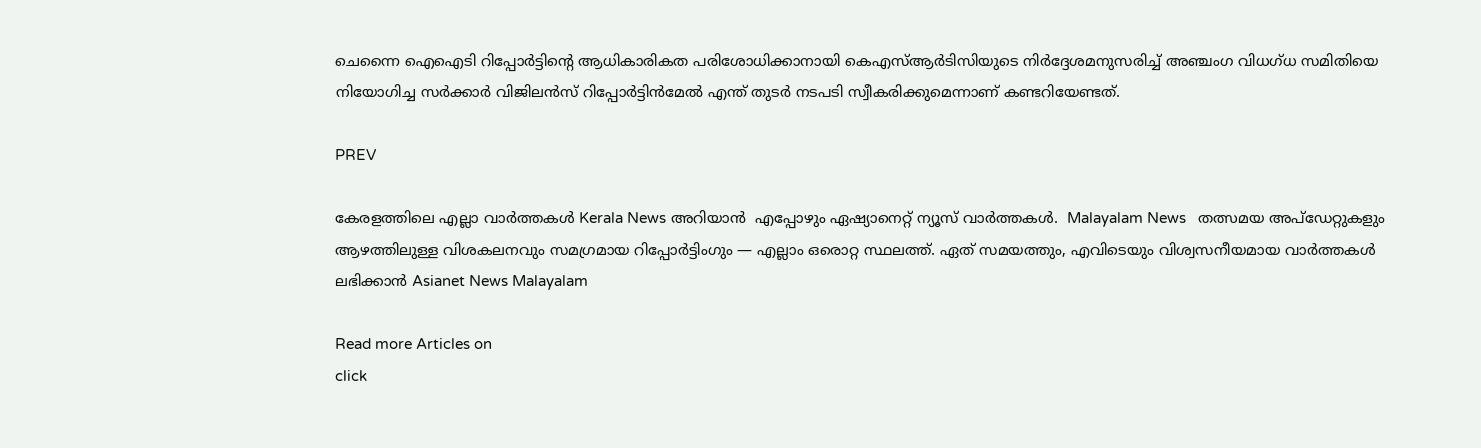ചെന്നൈ ഐഐടി റിപ്പോര്‍ട്ടിന്‍റെ ആധികാരികത പരിശോധിക്കാനായി കെഎസ്ആര്‍ടിസിയുടെ നിര്‍ദ്ദേശമനുസരിച്ച് അഞ്ചംഗ വിധഗ്ധ സമിതിയെ നിയോഗിച്ച സര്‍ക്കാര്‍ വിജിലന്‍സ് റിപ്പോര്‍ട്ടിന്‍മേല്‍ എന്ത് തുടര്‍ നടപടി സ്വീകരിക്കുമെന്നാണ് കണ്ടറിയേണ്ടത്.

PREV

കേരളത്തിലെ എല്ലാ വാർത്തകൾ Kerala News അറിയാൻ  എപ്പോഴും ഏഷ്യാനെറ്റ് ന്യൂസ് വാർത്തകൾ.  Malayalam News   തത്സമയ അപ്‌ഡേറ്റുകളും ആഴത്തിലുള്ള വിശകലനവും സമഗ്രമായ റിപ്പോർട്ടിംഗും — എല്ലാം ഒരൊറ്റ സ്ഥലത്ത്. ഏത് സമയത്തും, എവിടെയും വിശ്വസനീയമായ വാർത്തകൾ ലഭിക്കാൻ Asianet News Malayalam

Read more Articles on
click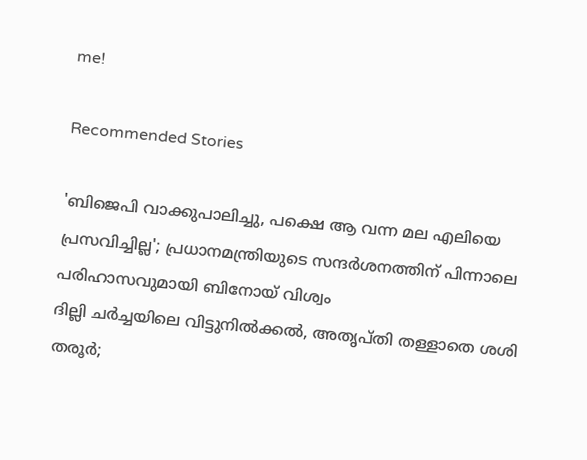me!

Recommended Stories

'ബിജെപി വാക്കുപാലിച്ചു, പക്ഷെ ആ വന്ന മല എലിയെ പ്രസവിച്ചില്ല'; പ്രധാനമന്ത്രിയുടെ സന്ദര്‍ശനത്തിന് പിന്നാലെ പരിഹാസവുമായി ബിനോയ്‌ വിശ്വം
ദില്ലി ചർച്ചയിലെ വിട്ടുനിൽക്കൽ, അതൃപ്തി തള്ളാതെ ശശി തരൂർ‌;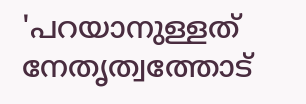'പറയാനുള്ളത് നേതൃത്വത്തോട്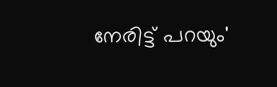നേരിട്ട് പറയും'